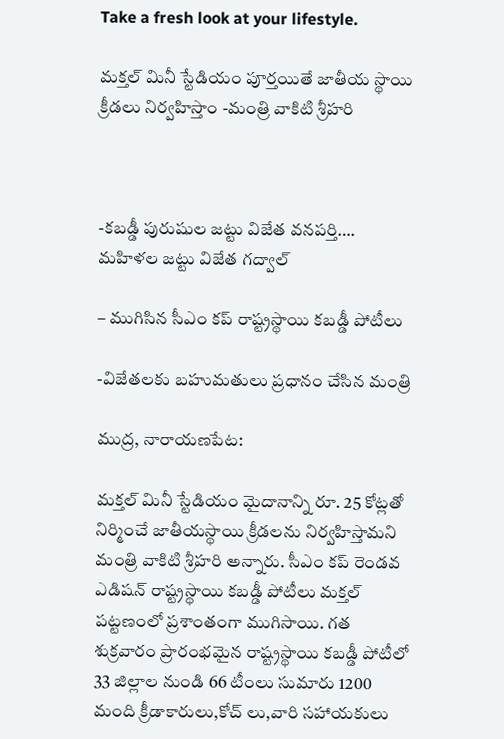Take a fresh look at your lifestyle.

మక్తల్ మినీ స్టేడియం పూర్తయితే జాతీయ స్థాయి క్రీడలు నిర్వహిస్తాం -మంత్రి వాకిటి శ్రీహరి



-కబడ్డీ పురుషుల జట్టు విజేత వనపర్తి…. మహిళల జట్టు విజేత గద్వాల్

– ముగిసిన సీఎం కప్ రాష్ట్రస్థాయి కబడ్డీ పోటీలు

-విజేతలకు బహుమతులు ప్రధానం చేసిన మంత్రి

ముద్ర, నారాయణపేట:

మక్తల్ మినీ స్టేడియం మైదానాన్ని రూ. 25 కోట్లతో నిర్మించే జాతీయస్థాయి క్రీడలను నిర్వహిస్తామని మంత్రి వాకిటి శ్రీహరి అన్నారు. సీఎం కప్ రెండవ ఎడిషన్ రాష్ట్రస్థాయి కబడ్డీ పోటీలు మక్తల్ పట్టణంలో ప్రశాంతంగా ముగిసాయి. గత శుక్రవారం ప్రారంభమైన రాష్ట్రస్థాయి కబడ్డీ పోటీలో 33 జిల్లాల నుండి 66 టీంలు సుమారు 1200 మంది క్రీడాకారులు,కోచ్ లు,వారి సహాయకులు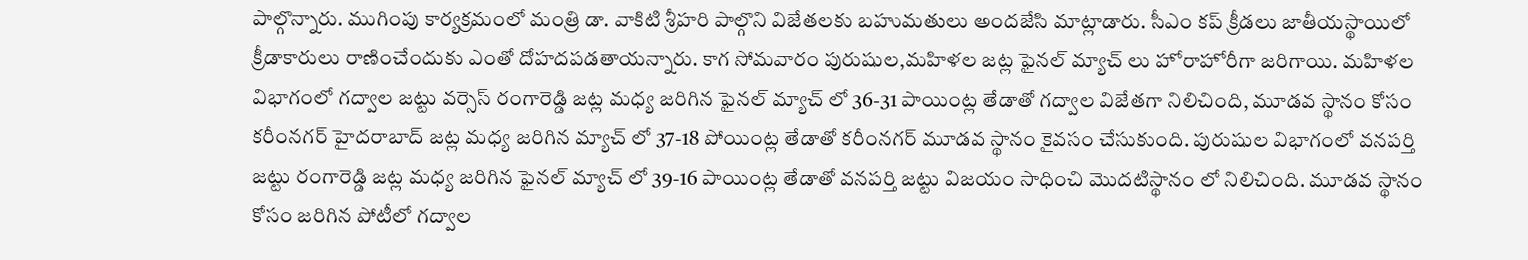పాల్గొన్నారు. ముగింపు కార్యక్రమంలో మంత్రి డా. వాకిటి శ్రీహరి పాల్గొని విజేతలకు బహుమతులు అందజేసి మాట్లాడారు. సీఎం కప్ క్రీడలు జాతీయస్థాయిలో క్రీడాకారులు రాణించేందుకు ఎంతో దోహదపడతాయన్నారు. కాగ సోమవారం పురుషుల,మహిళల జట్ల ఫైనల్ మ్యాచ్ లు హోరాహోరీగా జరిగాయి. మహిళల విభాగంలో గద్వాల జట్టు వర్సెస్ రంగారెడ్డి జట్ల మధ్య జరిగిన ఫైనల్ మ్యాచ్ లో 36-31 పాయింట్ల తేడాతో గద్వాల విజేతగా నిలిచింది, మూడవ స్థానం కోసం కరీంనగర్ హైదరాబాద్ జట్ల మధ్య జరిగిన మ్యాచ్ లో 37-18 పోయింట్ల తేడాతో కరీంనగర్ మూడవ స్థానం కైవసం చేసుకుంది. పురుషుల విభాగంలో వనపర్తి జట్టు రంగారెడ్డి జట్ల మధ్య జరిగిన ఫైనల్ మ్యాచ్ లో 39-16 పాయింట్ల తేడాతో వనపర్తి జట్టు విజయం సాధించి మొదటిస్థానం లో నిలిచింది. మూడవ స్థానం కోసం జరిగిన పోటీలో గద్వాల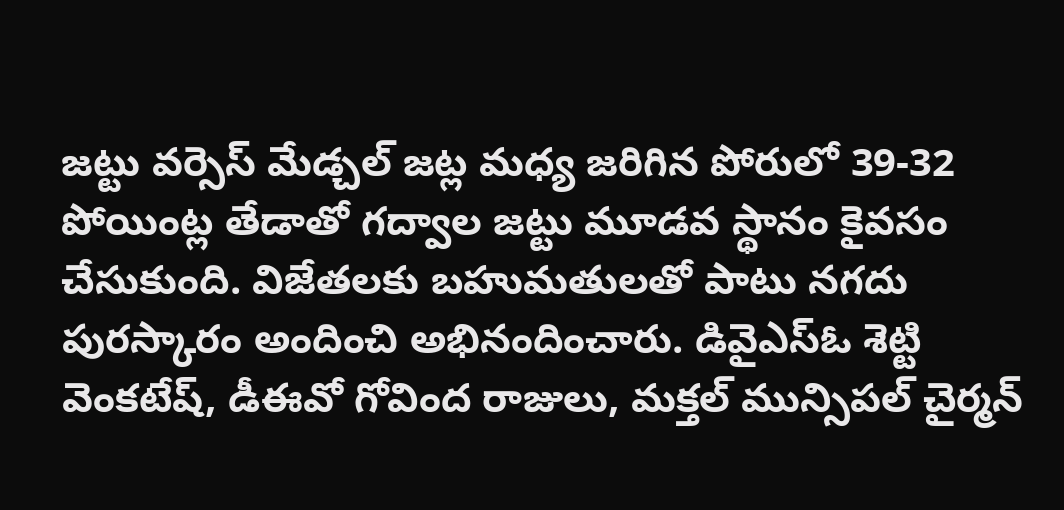జట్టు వర్సెస్ మేడ్చల్ జట్ల మధ్య జరిగిన పోరులో 39-32 పోయింట్ల తేడాతో గద్వాల జట్టు మూడవ స్థానం కైవసం చేసుకుంది. విజేతలకు బహుమతులతో పాటు నగదు పురస్కారం అందించి అభినందించారు. డివైఎస్ఓ శెట్టి వెంకటేష్, డీఈవో గోవింద రాజులు, మక్తల్ మున్సిపల్ చైర్మన్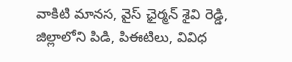వాకిటి మానస, వైస్ ఛైర్మన్ శైవి రెడ్డి, జిల్లాలోని పిడి, పిఈటిలు, వివిధ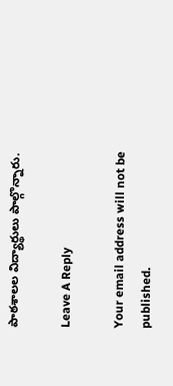పాఠశాలల విద్యార్థులు పాల్గొన్నారు.

Leave A Reply

Your email address will not be published.